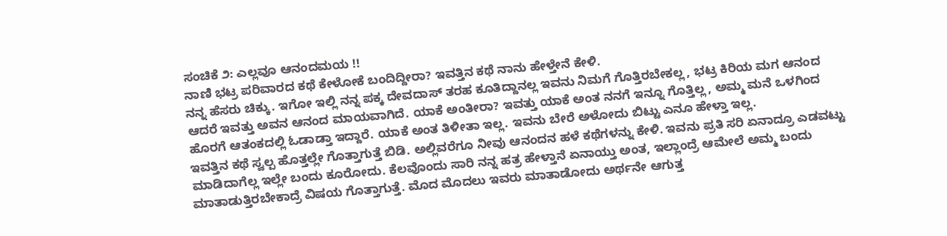ಸಂಚಿಕೆ ೨: ಎಲ್ಲವೂ ಆನಂದಮಯ !!
ನಾಣಿ ಭಟ್ರ ಪರಿವಾರದ ಕಥೆ ಕೇಳೋಕೆ ಬಂದಿದ್ದೀರಾ? ಇವತ್ತಿನ ಕಥೆ ನಾನು ಹೇಳ್ತೇನೆ ಕೇಳಿ.
ನನ್ನ ಹೆಸರು ಚಿಕ್ಕು. ಇಗೋ ಇಲ್ಲಿ ನನ್ನ ಪಕ್ಕ ದೇವದಾಸ್ ತರಹ ಕೂತಿದ್ದಾನಲ್ಲ ಇವನು ನಿಮಗೆ ಗೊತ್ತಿರಬೇಕಲ್ಲ, ಭಟ್ರ ಕಿರಿಯ ಮಗ ಆನಂದ ಆದರೆ ಇವತ್ತು ಅವನ ಆನಂದ ಮಾಯವಾಗಿದೆ. ಯಾಕೆ ಅಂತೀರಾ? ಇವತ್ತು ಯಾಕೆ ಅಂತ ನನಗೆ ಇನ್ನೂ ಗೊತ್ತಿಲ್ಲ, ಅಮ್ಮ ಮನೆ ಒಳಗಿಂದ ಹೊರಗೆ ಆತಂಕದಲ್ಲಿ ಓಡಾಡ್ತಾ ಇದ್ದಾರೆ. ಯಾಕೆ ಅಂತ ತಿಳೀತಾ ಇಲ್ಲ. ಇವನು ಬೇರೆ ಅಳೋದು ಬಿಟ್ಟು ಎನೂ ಹೇಳ್ತಾ ಇಲ್ಲ.
ಇವತ್ತಿನ ಕಥೆ ಸ್ವಲ್ಪ ಹೊತ್ತಲ್ಲೇ ಗೊತ್ತಾಗುತ್ತೆ ಬಿಡಿ. ಅಲ್ಲಿವರೆಗೂ ನೀವು ಆನಂದನ ಹಳೆ ಕಥೆಗಳನ್ನು ಕೇಳಿ. ಇವನು ಪ್ರತಿ ಸರಿ ಏನಾದ್ರೂ ಎಡವಟ್ಟು ಮಾಡಿದಾಗೆಲ್ಲ ಇಲ್ಲೇ ಬಂದು ಕೂರೋದು. ಕೆಲವೊಂದು ಸಾರಿ ನನ್ನ ಹತ್ರ ಹೇಳ್ತಾನೆ ಏನಾಯ್ತು ಅಂತ, ಇಲ್ಲಾಂದ್ರೆ ಆಮೇಲೆ ಅಮ್ಮ ಬಂದು ಮಾತಾಡುತ್ತಿರಬೇಕಾದ್ರೆ ವಿಷಯ ಗೊತ್ತಾಗುತ್ತೆ. ಮೊದ ಮೊದಲು ಇವರು ಮಾತಾಡೋದು ಅರ್ಥನೇ ಆಗುತ್ತ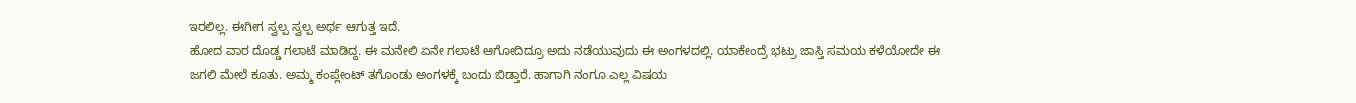ಇರಲಿಲ್ಲ. ಈಗೀಗ ಸ್ವಲ್ಪ ಸ್ವಲ್ಪ ಅರ್ಥ ಆಗುತ್ತ ಇದೆ.
ಹೋದ ವಾರ ದೊಡ್ಡ ಗಲಾಟೆ ಮಾಡಿದ್ದ. ಈ ಮನೇಲಿ ಏನೇ ಗಲಾಟೆ ಆಗೋದಿದ್ರೂ ಅದು ನಡೆಯುವುದು ಈ ಅಂಗಳದಲ್ಲಿ. ಯಾಕೇಂದ್ರೆ ಭಟ್ರು ಜಾಸ್ತಿ ಸಮಯ ಕಳೆಯೋದೇ ಈ ಜಗಲಿ ಮೇಲೆ ಕೂತು. ಅಮ್ಮ ಕಂಪ್ಲೇಂಟ್ ತಗೊಂಡು ಅಂಗಳಕ್ಕೆ ಬಂದು ಬಿಡ್ತಾರೆ. ಹಾಗಾಗಿ ನಂಗೂ ಎಲ್ಲ ವಿಷಯ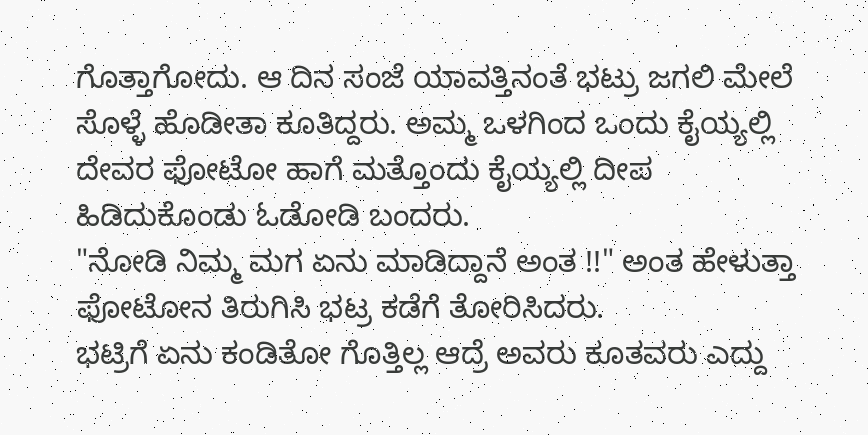ಗೊತ್ತಾಗೋದು. ಆ ದಿನ ಸಂಜೆ ಯಾವತ್ತಿನಂತೆ ಭಟ್ರು ಜಗಲಿ ಮೇಲೆ ಸೊಳ್ಳೆ ಹೊಡೀತಾ ಕೂತಿದ್ದರು. ಅಮ್ಮ ಒಳಗಿಂದ ಒಂದು ಕೈಯ್ಯಲ್ಲಿ ದೇವರ ಫೋಟೋ ಹಾಗೆ ಮತ್ತೊಂದು ಕೈಯ್ಯಲ್ಲಿ ದೀಪ ಹಿಡಿದುಕೊಂಡು ಓಡೋಡಿ ಬಂದರು.
"ನೋಡಿ ನಿಮ್ಮ ಮಗ ಏನು ಮಾಡಿದ್ದಾನೆ ಅಂತ !!" ಅಂತ ಹೇಳುತ್ತಾ ಫೋಟೋನ ತಿರುಗಿಸಿ ಭಟ್ರ ಕಡೆಗೆ ತೋರಿಸಿದರು.
ಭಟ್ರಿಗೆ ಏನು ಕಂಡಿತೋ ಗೊತ್ತಿಲ್ಲ ಆದ್ರೆ ಅವರು ಕೂತವರು ಎದ್ದು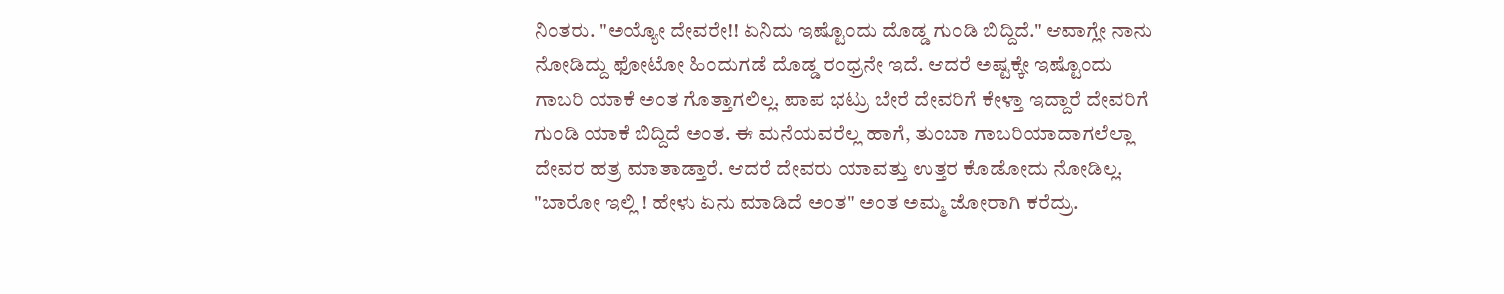ನಿಂತರು. "ಅಯ್ಯೋ ದೇವರೇ!! ಏನಿದು ಇಷ್ಟೊಂದು ದೊಡ್ಡ ಗುಂಡಿ ಬಿದ್ದಿದೆ." ಆವಾಗ್ಲೇ ನಾನು ನೋಡಿದ್ದು ಫೋಟೋ ಹಿಂದುಗಡೆ ದೊಡ್ಡ ರಂಧ್ರನೇ ಇದೆ. ಆದರೆ ಅಷ್ಟಕ್ಕೇ ಇಷ್ಟೊಂದು ಗಾಬರಿ ಯಾಕೆ ಅಂತ ಗೊತ್ತಾಗಲಿಲ್ಲ. ಪಾಪ ಭಟ್ರು ಬೇರೆ ದೇವರಿಗೆ ಕೇಳ್ತಾ ಇದ್ದಾರೆ ದೇವರಿಗೆ ಗುಂಡಿ ಯಾಕೆ ಬಿದ್ದಿದೆ ಅಂತ. ಈ ಮನೆಯವರೆಲ್ಲ ಹಾಗೆ, ತುಂಬಾ ಗಾಬರಿಯಾದಾಗಲೆಲ್ಲಾ ದೇವರ ಹತ್ರ ಮಾತಾಡ್ತಾರೆ. ಆದರೆ ದೇವರು ಯಾವತ್ತು ಉತ್ತರ ಕೊಡೋದು ನೋಡಿಲ್ಲ.
"ಬಾರೋ ಇಲ್ಲಿ ! ಹೇಳು ಏನು ಮಾಡಿದೆ ಅಂತ" ಅಂತ ಅಮ್ಮ ಜೋರಾಗಿ ಕರೆದ್ರು.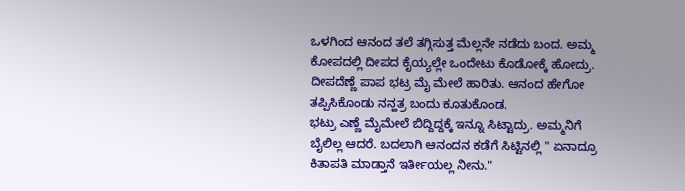ಒಳಗಿಂದ ಆನಂದ ತಲೆ ತಗ್ಗಿಸುತ್ತ ಮೆಲ್ಲನೇ ನಡೆದು ಬಂದ. ಅಮ್ಮ ಕೋಪದಲ್ಲಿ ದೀಪದ ಕೈಯ್ಯಲ್ಲೇ ಒಂದೇಟು ಕೊಡೋಕ್ಕೆ ಹೋದ್ರು. ದೀಪದೆಣ್ಣೆ ಪಾಪ ಭಟ್ರ ಮೈ ಮೇಲೆ ಹಾರಿತು. ಆನಂದ ಹೇಗೋ ತಪ್ಪಿಸಿಕೊಂಡು ನನ್ಹತ್ರ ಬಂದು ಕೂತುಕೊಂಡ.
ಭಟ್ರು ಎಣ್ಣೆ ಮೈಮೇಲೆ ಬಿದ್ದಿದ್ದಕ್ಕೆ ಇನ್ನೂ ಸಿಟ್ಟಾದ್ರು. ಅಮ್ಮನಿಗೆ ಬೈಲಿಲ್ಲ ಆದರೆ. ಬದಲಾಗಿ ಆನಂದನ ಕಡೆಗೆ ಸಿಟ್ಟಿನಲ್ಲಿ " ಏನಾದ್ರೂ ಕಿತಾಪತಿ ಮಾಡ್ತಾನೆ ಇರ್ತೀಯಲ್ಲ ನೀನು."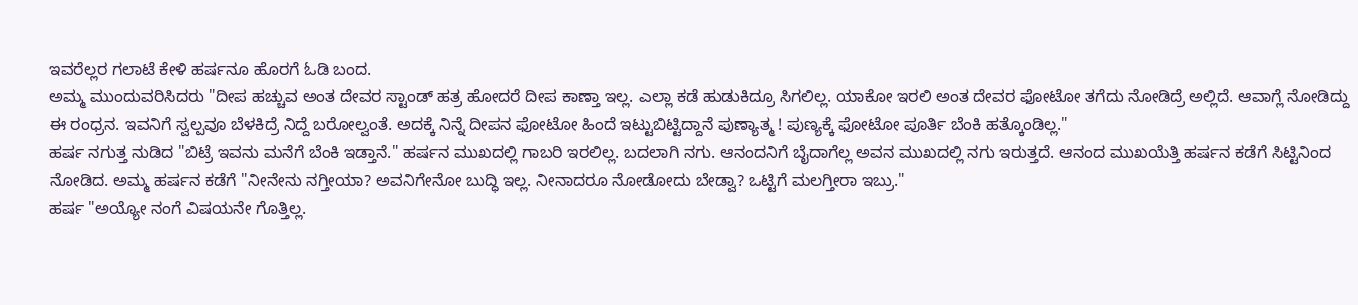ಇವರೆಲ್ಲರ ಗಲಾಟೆ ಕೇಳಿ ಹರ್ಷನೂ ಹೊರಗೆ ಓಡಿ ಬಂದ.
ಅಮ್ಮ ಮುಂದುವರಿಸಿದರು "ದೀಪ ಹಚ್ಚುವ ಅಂತ ದೇವರ ಸ್ಟಾಂಡ್ ಹತ್ರ ಹೋದರೆ ದೀಪ ಕಾಣ್ತಾ ಇಲ್ಲ. ಎಲ್ಲಾ ಕಡೆ ಹುಡುಕಿದ್ರೂ ಸಿಗಲಿಲ್ಲ. ಯಾಕೋ ಇರಲಿ ಅಂತ ದೇವರ ಫೋಟೋ ತಗೆದು ನೋಡಿದ್ರೆ ಅಲ್ಲಿದೆ. ಆವಾಗ್ಲೆ ನೋಡಿದ್ದು ಈ ರಂಧ್ರನ. ಇವನಿಗೆ ಸ್ವಲ್ಪವೂ ಬೆಳಕಿದ್ರೆ ನಿದ್ದೆ ಬರೋಲ್ವಂತೆ. ಅದಕ್ಕೆ ನಿನ್ನೆ ದೀಪನ ಫೋಟೋ ಹಿಂದೆ ಇಟ್ಟುಬಿಟ್ಟಿದ್ದಾನೆ ಪುಣ್ಯಾತ್ಮ ! ಪುಣ್ಯಕ್ಕೆ ಫೋಟೋ ಪೂರ್ತಿ ಬೆಂಕಿ ಹತ್ಕೊಂಡಿಲ್ಲ."
ಹರ್ಷ ನಗುತ್ತ ನುಡಿದ "ಬಿಟ್ರೆ ಇವನು ಮನೆಗೆ ಬೆಂಕಿ ಇಡ್ತಾನೆ." ಹರ್ಷನ ಮುಖದಲ್ಲಿ ಗಾಬರಿ ಇರಲಿಲ್ಲ. ಬದಲಾಗಿ ನಗು. ಆನಂದನಿಗೆ ಬೈದಾಗೆಲ್ಲ ಅವನ ಮುಖದಲ್ಲಿ ನಗು ಇರುತ್ತದೆ. ಆನಂದ ಮುಖಯೆತ್ತಿ ಹರ್ಷನ ಕಡೆಗೆ ಸಿಟ್ಟಿನಿಂದ ನೋಡಿದ. ಅಮ್ಮ ಹರ್ಷನ ಕಡೆಗೆ "ನೀನೇನು ನಗ್ತೀಯಾ? ಅವನಿಗೇನೋ ಬುದ್ಧಿ ಇಲ್ಲ. ನೀನಾದರೂ ನೋಡೋದು ಬೇಡ್ವಾ? ಒಟ್ಟಿಗೆ ಮಲಗ್ತೀರಾ ಇಬ್ರು."
ಹರ್ಷ "ಅಯ್ಯೋ ನಂಗೆ ವಿಷಯನೇ ಗೊತ್ತಿಲ್ಲ.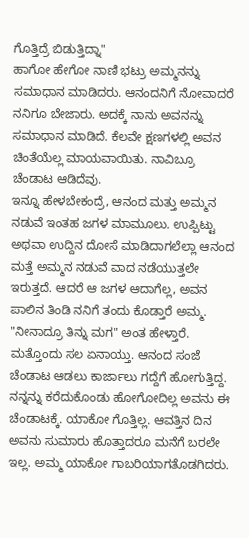ಗೊತ್ತಿದ್ರೆ ಬಿಡುತ್ತಿದ್ನಾ"
ಹಾಗೋ ಹೇಗೋ ನಾಣಿ ಭಟ್ರು ಅಮ್ಮನನ್ನು ಸಮಾಧಾನ ಮಾಡಿದರು. ಆನಂದನಿಗೆ ನೋವಾದರೆ ನನಿಗೂ ಬೇಜಾರು. ಅದಕ್ಕೆ ನಾನು ಅವನನ್ನು ಸಮಾಧಾನ ಮಾಡಿದೆ. ಕೆಲವೇ ಕ್ಷಣಗಳಲ್ಲಿ ಅವನ ಚಿಂತೆಯೆಲ್ಲ ಮಾಯವಾಯಿತು. ನಾವಿಬ್ರೂ ಚೆಂಡಾಟ ಆಡಿದೆವು.
ಇನ್ನೂ ಹೇಳಬೇಕಂದ್ರೆ, ಆನಂದ ಮತ್ತು ಅಮ್ಮನ ನಡುವೆ ಇಂತಹ ಜಗಳ ಮಾಮೂಲು. ಉಪ್ಪಿಟ್ಟು ಅಥವಾ ಉದ್ದಿನ ದೋಸೆ ಮಾಡಿದಾಗಲೆಲ್ಲಾ ಆನಂದ ಮತ್ತೆ ಅಮ್ಮನ ನಡುವೆ ವಾದ ನಡೆಯುತ್ತಲೇ ಇರುತ್ತದೆ. ಆದರೆ ಆ ಜಗಳ ಆದಾಗೆಲ್ಲ, ಅವನ ಪಾಲಿನ ತಿಂಡಿ ನನಿಗೆ ತಂದು ಕೊಡ್ತಾರೆ ಅಮ್ಮ. "ನೀನಾದ್ರೂ ತಿನ್ನು ಮಗ" ಅಂತ ಹೇಳ್ತಾರೆ.
ಮತ್ತೊಂದು ಸಲ ಏನಾಯ್ತು. ಆನಂದ ಸಂಜೆ ಚೆಂಡಾಟ ಆಡಲು ಕಾರ್ಜಾಲು ಗದ್ದೆಗೆ ಹೋಗುತ್ತಿದ್ದ. ನನ್ನನ್ನು ಕರೆದುಕೊಂಡು ಹೋಗೋದಿಲ್ಲ ಅವನು ಈ ಚೆಂಡಾಟಕ್ಕೆ. ಯಾಕೋ ಗೊತ್ತಿಲ್ಲ. ಆವತ್ತಿನ ದಿನ ಅವನು ಸುಮಾರು ಹೊತ್ತಾದರೂ ಮನೆಗೆ ಬರಲೇ ಇಲ್ಲ. ಅಮ್ಮ ಯಾಕೋ ಗಾಬರಿಯಾಗತೊಡಗಿದರು.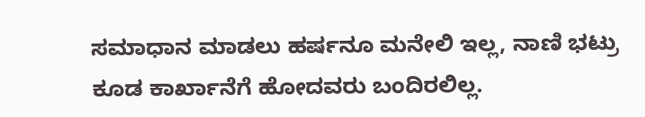ಸಮಾಧಾನ ಮಾಡಲು ಹರ್ಷನೂ ಮನೇಲಿ ಇಲ್ಲ, ನಾಣಿ ಭಟ್ರು ಕೂಡ ಕಾರ್ಖಾನೆಗೆ ಹೋದವರು ಬಂದಿರಲಿಲ್ಲ.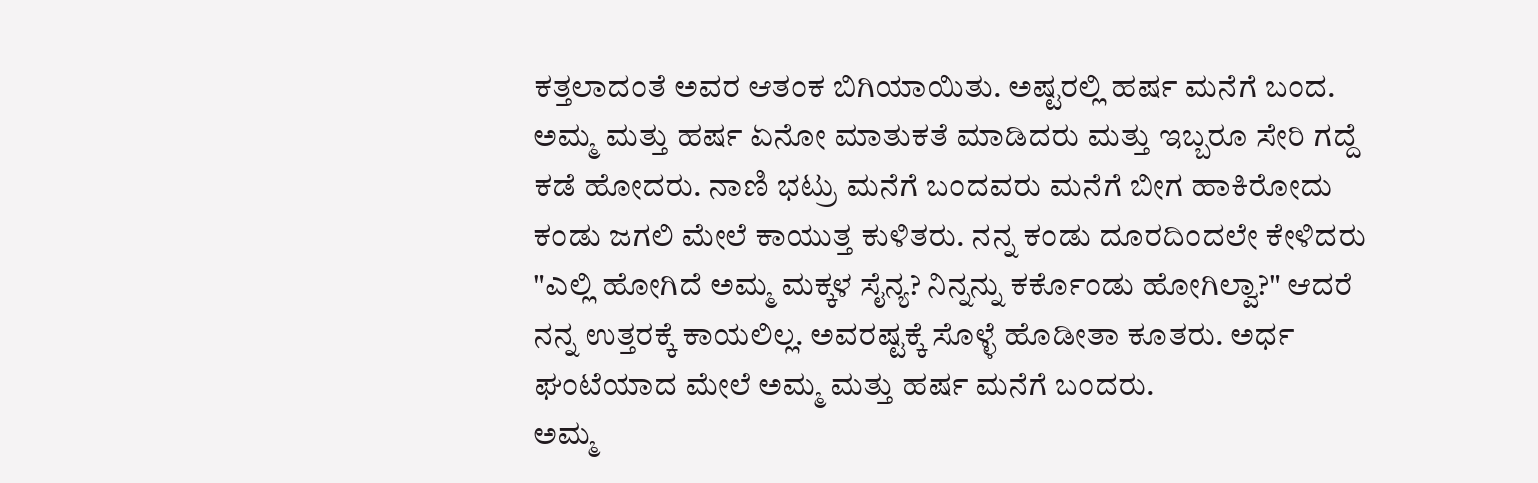ಕತ್ತಲಾದಂತೆ ಅವರ ಆತಂಕ ಬಿಗಿಯಾಯಿತು. ಅಷ್ಟರಲ್ಲಿ ಹರ್ಷ ಮನೆಗೆ ಬಂದ. ಅಮ್ಮ ಮತ್ತು ಹರ್ಷ ಏನೋ ಮಾತುಕತೆ ಮಾಡಿದರು ಮತ್ತು ಇಬ್ಬರೂ ಸೇರಿ ಗದ್ದೆ ಕಡೆ ಹೋದರು. ನಾಣಿ ಭಟ್ರು ಮನೆಗೆ ಬಂದವರು ಮನೆಗೆ ಬೀಗ ಹಾಕಿರೋದು ಕಂಡು ಜಗಲಿ ಮೇಲೆ ಕಾಯುತ್ತ ಕುಳಿತರು. ನನ್ನ ಕಂಡು ದೂರದಿಂದಲೇ ಕೇಳಿದರು "ಎಲ್ಲಿ ಹೋಗಿದೆ ಅಮ್ಮ ಮಕ್ಕಳ ಸೈನ್ಯ? ನಿನ್ನನ್ನು ಕರ್ಕೊಂಡು ಹೋಗಿಲ್ವಾ?" ಆದರೆ ನನ್ನ ಉತ್ತರಕ್ಕೆ ಕಾಯಲಿಲ್ಲ. ಅವರಷ್ಟಕ್ಕೆ ಸೊಳ್ಳೆ ಹೊಡೀತಾ ಕೂತರು. ಅರ್ಧ ಘಂಟೆಯಾದ ಮೇಲೆ ಅಮ್ಮ ಮತ್ತು ಹರ್ಷ ಮನೆಗೆ ಬಂದರು.
ಅಮ್ಮ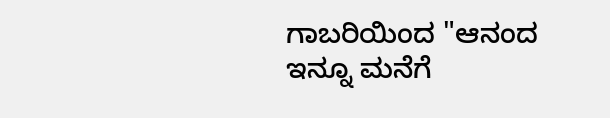ಗಾಬರಿಯಿಂದ "ಆನಂದ ಇನ್ನೂ ಮನೆಗೆ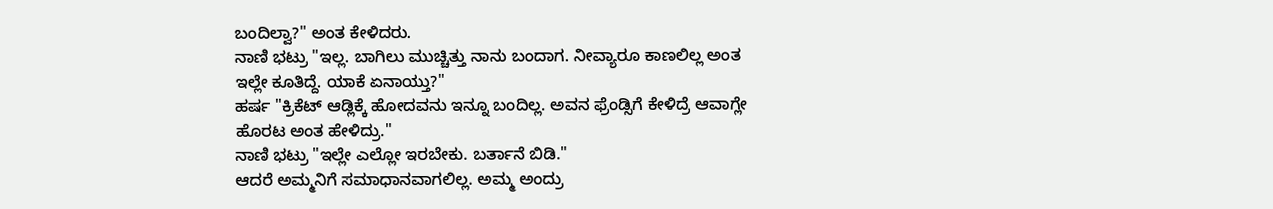ಬಂದಿಲ್ವಾ?" ಅಂತ ಕೇಳಿದರು.
ನಾಣಿ ಭಟ್ರು "ಇಲ್ಲ. ಬಾಗಿಲು ಮುಚ್ಚಿತ್ತು ನಾನು ಬಂದಾಗ. ನೀವ್ಯಾರೂ ಕಾಣಲಿಲ್ಲ ಅಂತ ಇಲ್ಲೇ ಕೂತಿದ್ದೆ. ಯಾಕೆ ಏನಾಯ್ತು?"
ಹರ್ಷ "ಕ್ರಿಕೆಟ್ ಆಡ್ಲಿಕ್ಕೆ ಹೋದವನು ಇನ್ನೂ ಬಂದಿಲ್ಲ. ಅವನ ಫ್ರೆಂಡ್ಸಿಗೆ ಕೇಳಿದ್ರೆ ಆವಾಗ್ಲೇ ಹೊರಟ ಅಂತ ಹೇಳಿದ್ರು."
ನಾಣಿ ಭಟ್ರು "ಇಲ್ಲೇ ಎಲ್ಲೋ ಇರಬೇಕು. ಬರ್ತಾನೆ ಬಿಡಿ."
ಆದರೆ ಅಮ್ಮನಿಗೆ ಸಮಾಧಾನವಾಗಲಿಲ್ಲ. ಅಮ್ಮ ಅಂದ್ರು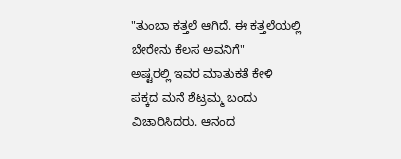"ತುಂಬಾ ಕತ್ತಲೆ ಆಗಿದೆ. ಈ ಕತ್ತಲೆಯಲ್ಲಿ ಬೇರೇನು ಕೆಲಸ ಅವನಿಗೆ"
ಅಷ್ಟರಲ್ಲಿ ಇವರ ಮಾತುಕತೆ ಕೇಳಿ ಪಕ್ಕದ ಮನೆ ಶೆಟ್ರಮ್ಮ ಬಂದು ವಿಚಾರಿಸಿದರು. ಆನಂದ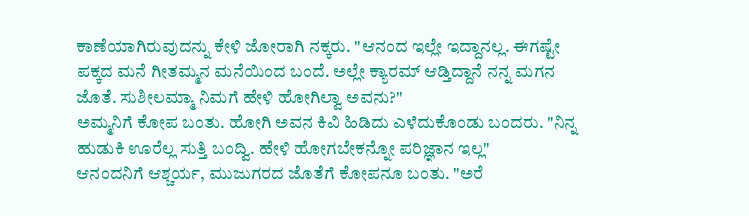ಕಾಣೆಯಾಗಿರುವುದನ್ನು ಕೇಳಿ ಜೋರಾಗಿ ನಕ್ಕರು. "ಆನಂದ ಇಲ್ಲೇ ಇದ್ದಾನಲ್ಲ. ಈಗಷ್ಟೇ ಪಕ್ಕದ ಮನೆ ಗೀತಮ್ಮನ ಮನೆಯಿಂದ ಬಂದೆ. ಅಲ್ಲೇ ಕ್ಯಾರಮ್ ಆಡ್ತಿದ್ದಾನೆ ನನ್ನ ಮಗನ ಜೊತೆ. ಸುಶೀಲಮ್ಮಾ ನಿಮಗೆ ಹೇಳಿ ಹೋಗಿಲ್ವಾ ಅವನು?"
ಅಮ್ಮನಿಗೆ ಕೋಪ ಬಂತು. ಹೋಗಿ ಅವನ ಕಿವಿ ಹಿಡಿದು ಎಳೆದುಕೊಂಡು ಬಂದರು. "ನಿನ್ನ ಹುಡುಕಿ ಊರೆಲ್ಲ ಸುತ್ತಿ ಬಂದ್ವಿ. ಹೇಳಿ ಹೋಗಬೇಕನ್ನೋ ಪರಿಜ್ಞಾನ ಇಲ್ಲ"
ಆನಂದನಿಗೆ ಆಶ್ಚರ್ಯ, ಮುಜುಗರದ ಜೊತೆಗೆ ಕೋಪನೂ ಬಂತು. "ಅರೆ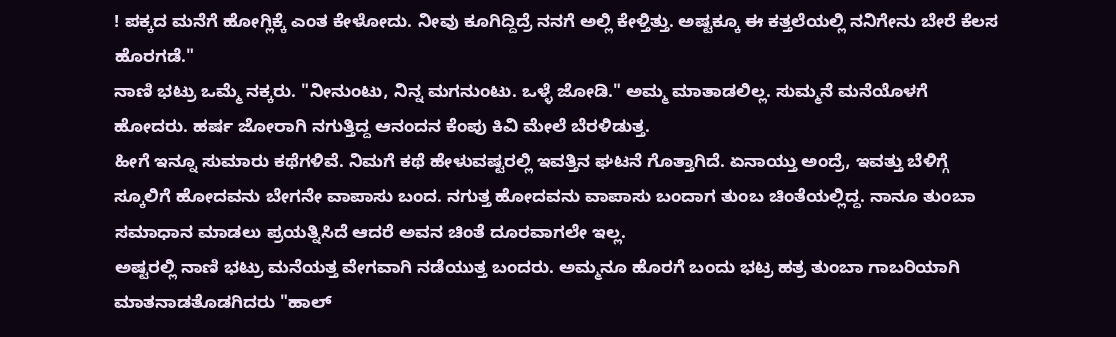! ಪಕ್ಕದ ಮನೆಗೆ ಹೋಗ್ಲಿಕ್ಕೆ ಎಂತ ಕೇಳೋದು. ನೀವು ಕೂಗಿದ್ದಿದ್ರೆ ನನಗೆ ಅಲ್ಲಿ ಕೇಳ್ತಿತ್ತು. ಅಷ್ಟಕ್ಕೂ ಈ ಕತ್ತಲೆಯಲ್ಲಿ ನನಿಗೇನು ಬೇರೆ ಕೆಲಸ ಹೊರಗಡೆ."
ನಾಣಿ ಭಟ್ರು ಒಮ್ಮೆ ನಕ್ಕರು. "ನೀನುಂಟು, ನಿನ್ನ ಮಗನುಂಟು. ಒಳ್ಳೆ ಜೋಡಿ." ಅಮ್ಮ ಮಾತಾಡಲಿಲ್ಲ. ಸುಮ್ಮನೆ ಮನೆಯೊಳಗೆ ಹೋದರು. ಹರ್ಷ ಜೋರಾಗಿ ನಗುತ್ತಿದ್ದ ಆನಂದನ ಕೆಂಪು ಕಿವಿ ಮೇಲೆ ಬೆರಳಿಡುತ್ತ.
ಹೀಗೆ ಇನ್ನೂ ಸುಮಾರು ಕಥೆಗಳಿವೆ. ನಿಮಗೆ ಕಥೆ ಹೇಳುವಷ್ಟರಲ್ಲಿ ಇವತ್ತಿನ ಘಟನೆ ಗೊತ್ತಾಗಿದೆ. ಏನಾಯ್ತು ಅಂದ್ರೆ, ಇವತ್ತು ಬೆಳಿಗ್ಗೆ ಸ್ಕೂಲಿಗೆ ಹೋದವನು ಬೇಗನೇ ವಾಪಾಸು ಬಂದ. ನಗುತ್ತ ಹೋದವನು ವಾಪಾಸು ಬಂದಾಗ ತುಂಬ ಚಿಂತೆಯಲ್ಲಿದ್ದ. ನಾನೂ ತುಂಬಾ ಸಮಾಧಾನ ಮಾಡಲು ಪ್ರಯತ್ನಿಸಿದೆ ಆದರೆ ಅವನ ಚಿಂತೆ ದೂರವಾಗಲೇ ಇಲ್ಲ.
ಅಷ್ಟರಲ್ಲಿ ನಾಣಿ ಭಟ್ರು ಮನೆಯತ್ತ ವೇಗವಾಗಿ ನಡೆಯುತ್ತ ಬಂದರು. ಅಮ್ಮನೂ ಹೊರಗೆ ಬಂದು ಭಟ್ರ ಹತ್ರ ತುಂಬಾ ಗಾಬರಿಯಾಗಿ ಮಾತನಾಡತೊಡಗಿದರು "ಹಾಲ್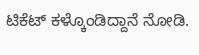ಟಿಕೆಟ್ ಕಳ್ಕೊಂಡಿದ್ದಾನೆ ನೋಡಿ.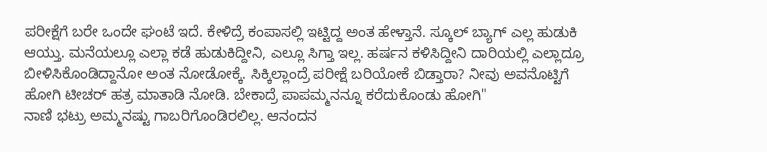ಪರೀಕ್ಷೆಗೆ ಬರೇ ಒಂದೇ ಘಂಟೆ ಇದೆ. ಕೇಳಿದ್ರೆ ಕಂಪಾಸಲ್ಲಿ ಇಟ್ಟಿದ್ದ ಅಂತ ಹೇಳ್ತಾನೆ. ಸ್ಕೂಲ್ ಬ್ಯಾಗ್ ಎಲ್ಲ ಹುಡುಕಿ ಆಯ್ತು. ಮನೆಯಲ್ಲೂ ಎಲ್ಲಾ ಕಡೆ ಹುಡುಕಿದ್ದೀನಿ, ಎಲ್ಲೂ ಸಿಗ್ತಾ ಇಲ್ಲ. ಹರ್ಷನ ಕಳಿಸಿದ್ದೀನಿ ದಾರಿಯಲ್ಲಿ ಎಲ್ಲಾದ್ರೂ ಬೀಳಿಸಿಕೊಂಡಿದ್ದಾನೋ ಅಂತ ನೋಡೋಕ್ಕೆ. ಸಿಕ್ಕಿಲ್ಲಾಂದ್ರೆ ಪರೀಕ್ಷೆ ಬರಿಯೋಕೆ ಬಿಡ್ತಾರಾ? ನೀವು ಅವನೊಟ್ಟಿಗೆ ಹೋಗಿ ಟೀಚರ್ ಹತ್ರ ಮಾತಾಡಿ ನೋಡಿ. ಬೇಕಾದ್ರೆ ಪಾಪಮ್ಮನನ್ನೂ ಕರೆದುಕೊಂಡು ಹೋಗಿ"
ನಾಣಿ ಭಟ್ರು ಅಮ್ಮನಷ್ಟು ಗಾಬರಿಗೊಂಡಿರಲಿಲ್ಲ. ಆನಂದನ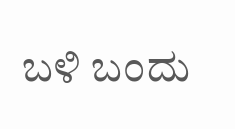ಬಳಿ ಬಂದು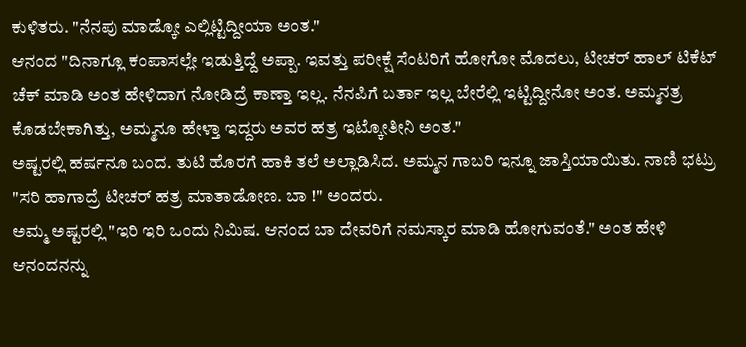ಕುಳಿತರು. "ನೆನಪು ಮಾಡ್ಕೋ ಎಲ್ಲಿಟ್ಟಿದ್ದೀಯಾ ಅಂತ."
ಆನಂದ "ದಿನಾಗ್ಲೂ ಕಂಪಾಸಲ್ಲೇ ಇಡುತ್ತಿದ್ದೆ ಅಪ್ಪಾ. ಇವತ್ತು ಪರೀಕ್ಷೆ ಸೆಂಟರಿಗೆ ಹೋಗೋ ಮೊದಲು, ಟೀಚರ್ ಹಾಲ್ ಟಿಕೆಟ್ ಚೆಕ್ ಮಾಡಿ ಅಂತ ಹೇಳಿದಾಗ ನೋಡಿದ್ರೆ ಕಾಣ್ತಾ ಇಲ್ಲ. ನೆನಪಿಗೆ ಬರ್ತಾ ಇಲ್ಲ ಬೇರೆಲ್ಲಿ ಇಟ್ಟಿದ್ದೀನೋ ಅಂತ. ಅಮ್ಮನತ್ರ ಕೊಡಬೇಕಾಗಿತ್ತು, ಅಮ್ಮನೂ ಹೇಳ್ತಾ ಇದ್ದರು ಅವರ ಹತ್ರ ಇಟ್ಕೋತೀನಿ ಅಂತ."
ಅಷ್ಟರಲ್ಲಿ ಹರ್ಷನೂ ಬಂದ. ತುಟಿ ಹೊರಗೆ ಹಾಕಿ ತಲೆ ಅಲ್ಲಾಡಿಸಿದ. ಅಮ್ಮನ ಗಾಬರಿ ಇನ್ನೂ ಜಾಸ್ತಿಯಾಯಿತು. ನಾಣಿ ಭಟ್ರು "ಸರಿ ಹಾಗಾದ್ರೆ ಟೀಚರ್ ಹತ್ರ ಮಾತಾಡೋಣ. ಬಾ !" ಅಂದರು.
ಅಮ್ಮ ಅಷ್ಟರಲ್ಲಿ "ಇರಿ ಇರಿ ಒಂದು ನಿಮಿಷ. ಆನಂದ ಬಾ ದೇವರಿಗೆ ನಮಸ್ಕಾರ ಮಾಡಿ ಹೋಗುವಂತೆ." ಅಂತ ಹೇಳಿ ಆನಂದನನ್ನು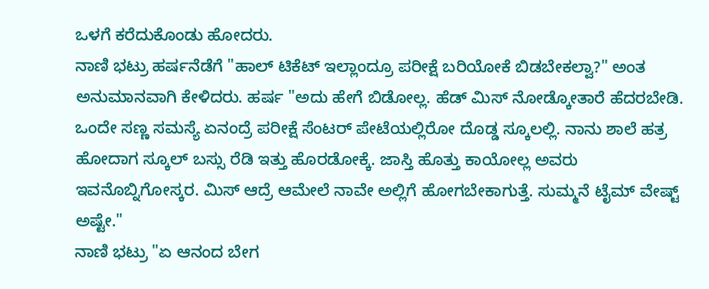ಒಳಗೆ ಕರೆದುಕೊಂಡು ಹೋದರು.
ನಾಣಿ ಭಟ್ರು ಹರ್ಷನೆಡೆಗೆ "ಹಾಲ್ ಟಿಕೆಟ್ ಇಲ್ಲಾಂದ್ರೂ ಪರೀಕ್ಷೆ ಬರಿಯೋಕೆ ಬಿಡಬೇಕಲ್ವಾ?" ಅಂತ ಅನುಮಾನವಾಗಿ ಕೇಳಿದರು. ಹರ್ಷ "ಅದು ಹೇಗೆ ಬಿಡೋಲ್ಲ. ಹೆಡ್ ಮಿಸ್ ನೋಡ್ಕೋತಾರೆ ಹೆದರಬೇಡಿ. ಒಂದೇ ಸಣ್ಣ ಸಮಸ್ಯೆ ಏನಂದ್ರೆ ಪರೀಕ್ಷೆ ಸೆಂಟರ್ ಪೇಟೆಯಲ್ಲಿರೋ ದೊಡ್ಡ ಸ್ಕೂಲಲ್ಲಿ. ನಾನು ಶಾಲೆ ಹತ್ರ ಹೋದಾಗ ಸ್ಕೂಲ್ ಬಸ್ಸು ರೆಡಿ ಇತ್ತು ಹೊರಡೋಕ್ಕೆ. ಜಾಸ್ತಿ ಹೊತ್ತು ಕಾಯೋಲ್ಲ ಅವರು ಇವನೊಬ್ನಿಗೋಸ್ಕರ. ಮಿಸ್ ಆದ್ರೆ ಆಮೇಲೆ ನಾವೇ ಅಲ್ಲಿಗೆ ಹೋಗಬೇಕಾಗುತ್ತೆ. ಸುಮ್ಮನೆ ಟೈಮ್ ವೇಷ್ಟ್ ಅಷ್ಟೇ."
ನಾಣಿ ಭಟ್ರು "ಏ ಆನಂದ ಬೇಗ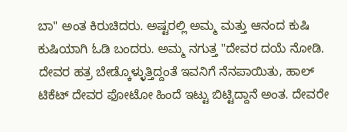ಬಾ" ಅಂತ ಕಿರುಚಿದರು. ಅಷ್ಟರಲ್ಲಿ ಅಮ್ಮ ಮತ್ತು ಆನಂದ ಕುಷಿ ಕುಷಿಯಾಗಿ ಓಡಿ ಬಂದರು. ಅಮ್ಮ ನಗುತ್ತ "ದೇವರ ದಯೆ ನೋಡಿ. ದೇವರ ಹತ್ರ ಬೇಡ್ಕೊಳ್ಳುತ್ತಿದ್ದಂತೆ ಇವನಿಗೆ ನೆನಪಾಯಿತು, ಹಾಲ್ ಟಿಕೆಟ್ ದೇವರ ಫೋಟೋ ಹಿಂದೆ ಇಟ್ಟು ಬಿಟ್ಟಿದ್ದಾನೆ ಅಂತ. ದೇವರೇ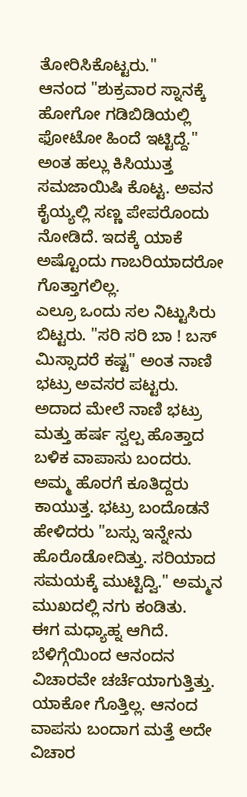ತೋರಿಸಿಕೊಟ್ಟರು."
ಆನಂದ "ಶುಕ್ರವಾರ ಸ್ನಾನಕ್ಕೆ ಹೋಗೋ ಗಡಿಬಿಡಿಯಲ್ಲಿ ಫೋಟೋ ಹಿಂದೆ ಇಟ್ಟಿದ್ದೆ." ಅಂತ ಹಲ್ಲು ಕಿಸಿಯುತ್ತ ಸಮಜಾಯಿಷಿ ಕೊಟ್ಟ. ಅವನ ಕೈಯ್ಯಲ್ಲಿ ಸಣ್ಣ ಪೇಪರೊಂದು ನೋಡಿದೆ. ಇದಕ್ಕೆ ಯಾಕೆ ಅಷ್ಟೊಂದು ಗಾಬರಿಯಾದರೋ ಗೊತ್ತಾಗಲಿಲ್ಲ.
ಎಲ್ರೂ ಒಂದು ಸಲ ನಿಟ್ಟುಸಿರು ಬಿಟ್ಟರು. "ಸರಿ ಸರಿ ಬಾ ! ಬಸ್ ಮಿಸ್ಸಾದರೆ ಕಷ್ಟ" ಅಂತ ನಾಣಿ ಭಟ್ರು ಅವಸರ ಪಟ್ಟರು. ಅದಾದ ಮೇಲೆ ನಾಣಿ ಭಟ್ರು ಮತ್ತು ಹರ್ಷ ಸ್ವಲ್ಪ ಹೊತ್ತಾದ ಬಳಿಕ ವಾಪಾಸು ಬಂದರು. ಅಮ್ಮ ಹೊರಗೆ ಕೂತಿದ್ದರು ಕಾಯುತ್ತ. ಭಟ್ರು ಬಂದೊಡನೆ ಹೇಳಿದರು "ಬಸ್ಸು ಇನ್ನೇನು ಹೊರೊಡೋದಿತ್ತು. ಸರಿಯಾದ ಸಮಯಕ್ಕೆ ಮುಟ್ಟಿದ್ವಿ." ಅಮ್ಮನ ಮುಖದಲ್ಲಿ ನಗು ಕಂಡಿತು.
ಈಗ ಮಧ್ಯಾಹ್ನ ಆಗಿದೆ. ಬೆಳಿಗ್ಗೆಯಿಂದ ಆನಂದನ ವಿಚಾರವೇ ಚರ್ಚೆಯಾಗುತ್ತಿತ್ತು. ಯಾಕೋ ಗೊತ್ತಿಲ್ಲ. ಆನಂದ ವಾಪಸು ಬಂದಾಗ ಮತ್ತೆ ಅದೇ ವಿಚಾರ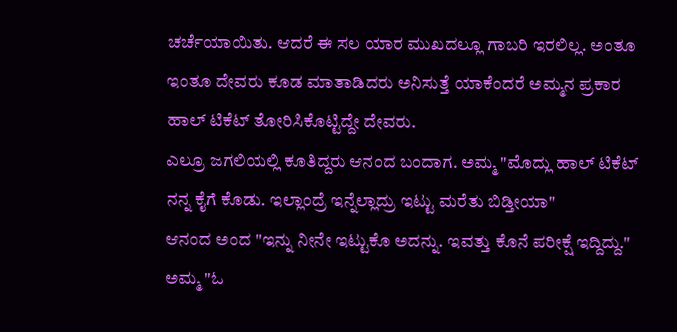ಚರ್ಚೆಯಾಯಿತು. ಆದರೆ ಈ ಸಲ ಯಾರ ಮುಖದಲ್ಲೂ ಗಾಬರಿ ಇರಲಿಲ್ಲ. ಅಂತೂ ಇಂತೂ ದೇವರು ಕೂಡ ಮಾತಾಡಿದರು ಅನಿಸುತ್ತೆ ಯಾಕೆಂದರೆ ಅಮ್ಮನ ಪ್ರಕಾರ ಹಾಲ್ ಟಿಕೆಟ್ ತೋರಿಸಿಕೊಟ್ಟಿದ್ದೇ ದೇವರು.
ಎಲ್ರೂ ಜಗಲಿಯಲ್ಲಿ ಕೂತಿದ್ದರು ಆನಂದ ಬಂದಾಗ. ಅಮ್ಮ "ಮೊದ್ಲು ಹಾಲ್ ಟಿಕೆಟ್ ನನ್ನ ಕೈಗೆ ಕೊಡು. ಇಲ್ಲಾಂದ್ರೆ ಇನ್ನೆಲ್ಲಾದ್ರು ಇಟ್ಟು ಮರೆತು ಬಿಡ್ತೀಯಾ"
ಆನಂದ ಅಂದ "ಇನ್ನು ನೀನೇ ಇಟ್ಟುಕೊ ಅದನ್ನು. ಇವತ್ತು ಕೊನೆ ಪರೀಕ್ಷೆ ಇದ್ದಿದ್ದು."
ಅಮ್ಮ "ಓ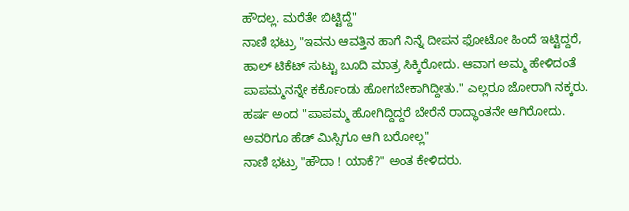ಹೌದಲ್ಲ. ಮರೆತೇ ಬಿಟ್ಟಿದ್ದೆ"
ನಾಣಿ ಭಟ್ರು "ಇವನು ಆವತ್ತಿನ ಹಾಗೆ ನಿನ್ನೆ ದೀಪನ ಫೋಟೋ ಹಿಂದೆ ಇಟ್ಟಿದ್ದರೆ, ಹಾಲ್ ಟಿಕೆಟ್ ಸುಟ್ಟು ಬೂದಿ ಮಾತ್ರ ಸಿಕ್ಕಿರೋದು. ಆವಾಗ ಅಮ್ಮ ಹೇಳಿದಂತೆ ಪಾಪಮ್ಮನನ್ನೇ ಕರ್ಕೊಂಡು ಹೋಗಬೇಕಾಗಿದ್ದೀತು." ಎಲ್ಲರೂ ಜೋರಾಗಿ ನಕ್ಕರು.
ಹರ್ಷ ಅಂದ "ಪಾಪಮ್ಮ ಹೋಗಿದ್ದಿದ್ದರೆ ಬೇರೆನೆ ರಾದ್ಧಾಂತನೇ ಆಗಿರೋದು. ಅವರಿಗೂ ಹೆಡ್ ಮಿಸ್ಸಿಗೂ ಆಗಿ ಬರೋಲ್ಲ"
ನಾಣಿ ಭಟ್ರು "ಹೌದಾ ! ಯಾಕೆ?" ಅಂತ ಕೇಳಿದರು.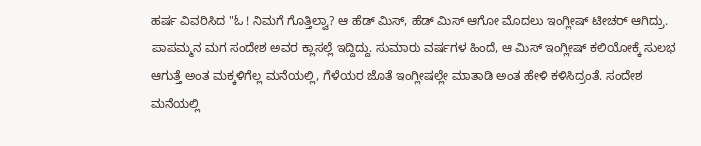ಹರ್ಷ ವಿವರಿಸಿದ "ಓ ! ನಿಮಗೆ ಗೊತ್ತಿಲ್ವಾ? ಆ ಹೆಡ್ ಮಿಸ್, ಹೆಡ್ ಮಿಸ್ ಆಗೋ ಮೊದಲು ಇಂಗ್ಲೀಷ್ ಟೀಚರ್ ಆಗಿದ್ರು. ಪಾಪಮ್ಮನ ಮಗ ಸಂದೇಶ ಅವರ ಕ್ಲಾಸಲ್ಲೆ ಇದ್ದಿದ್ದು. ಸುಮಾರು ವರ್ಷಗಳ ಹಿಂದೆ, ಆ ಮಿಸ್ ಇಂಗ್ಲೀಷ್ ಕಲಿಯೋಕ್ಕೆ ಸುಲಭ ಆಗುತ್ತೆ ಅಂತ ಮಕ್ಕಳಿಗೆಲ್ಲ ಮನೆಯಲ್ಲಿ, ಗೆಳೆಯರ ಜೊತೆ ಇಂಗ್ಲೀಷಲ್ಲೇ ಮಾತಾಡಿ ಅಂತ ಹೇಳಿ ಕಳಿಸಿದ್ರಂತೆ. ಸಂದೇಶ ಮನೆಯಲ್ಲಿ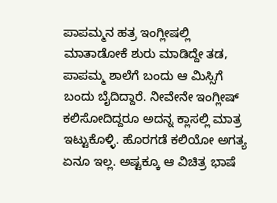ಪಾಪಮ್ಮನ ಹತ್ರ ಇಂಗ್ಲೀಷಲ್ಲಿ ಮಾತಾಡೋಕೆ ಶುರು ಮಾಡಿದ್ದೇ ತಡ, ಪಾಪಮ್ಮ ಶಾಲೆಗೆ ಬಂದು ಆ ಮಿಸ್ಸಿಗೆ ಬಂದು ಬೈದಿದ್ದಾರೆ. ನೀವೇನೇ ಇಂಗ್ಲೀಷ್ ಕಲಿಸೋದಿದ್ದರೂ ಅದನ್ನ ಕ್ಲಾಸಲ್ಲಿ ಮಾತ್ರ ಇಟ್ಟುಕೊಳ್ಳಿ. ಹೊರಗಡೆ ಕಲಿಯೋ ಅಗತ್ಯ ಏನೂ ಇಲ್ಲ. ಅಷ್ಟಕ್ಕೂ ಆ ವಿಚಿತ್ರ ಭಾಷೆ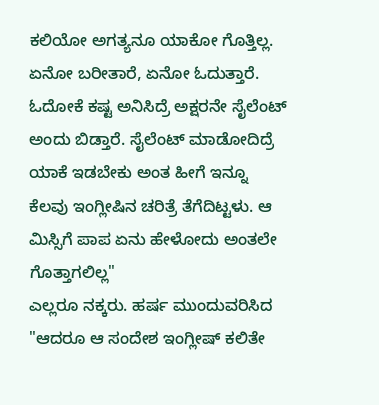ಕಲಿಯೋ ಅಗತ್ಯನೂ ಯಾಕೋ ಗೊತ್ತಿಲ್ಲ. ಏನೋ ಬರೀತಾರೆ, ಏನೋ ಓದುತ್ತಾರೆ. ಓದೋಕೆ ಕಷ್ಟ ಅನಿಸಿದ್ರೆ ಅಕ್ಷರನೇ ಸೈಲೆಂಟ್ ಅಂದು ಬಿಡ್ತಾರೆ. ಸೈಲೆಂಟ್ ಮಾಡೋದಿದ್ರೆ ಯಾಕೆ ಇಡಬೇಕು ಅಂತ ಹೀಗೆ ಇನ್ನೂ ಕೆಲವು ಇಂಗ್ಲೀಷಿನ ಚರಿತ್ರೆ ತೆಗೆದಿಟ್ಟಳು. ಆ ಮಿಸ್ಸಿಗೆ ಪಾಪ ಏನು ಹೇಳೋದು ಅಂತಲೇ ಗೊತ್ತಾಗಲಿಲ್ಲ"
ಎಲ್ಲರೂ ನಕ್ಕರು. ಹರ್ಷ ಮುಂದುವರಿಸಿದ "ಆದರೂ ಆ ಸಂದೇಶ ಇಂಗ್ಲೀಷ್ ಕಲಿತೇ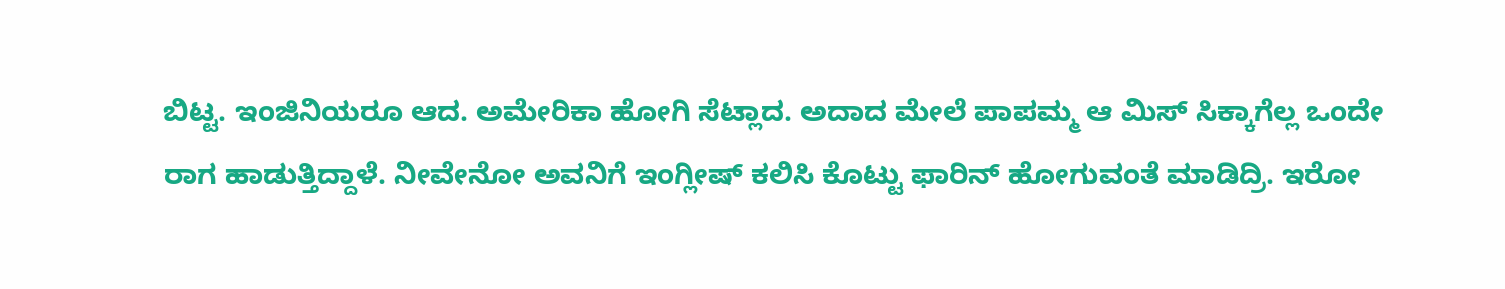ಬಿಟ್ಟ. ಇಂಜಿನಿಯರೂ ಆದ. ಅಮೇರಿಕಾ ಹೋಗಿ ಸೆಟ್ಲಾದ. ಅದಾದ ಮೇಲೆ ಪಾಪಮ್ಮ ಆ ಮಿಸ್ ಸಿಕ್ಕಾಗೆಲ್ಲ ಒಂದೇ ರಾಗ ಹಾಡುತ್ತಿದ್ದಾಳೆ. ನೀವೇನೋ ಅವನಿಗೆ ಇಂಗ್ಲೀಷ್ ಕಲಿಸಿ ಕೊಟ್ಟು ಫಾರಿನ್ ಹೋಗುವಂತೆ ಮಾಡಿದ್ರಿ. ಇರೋ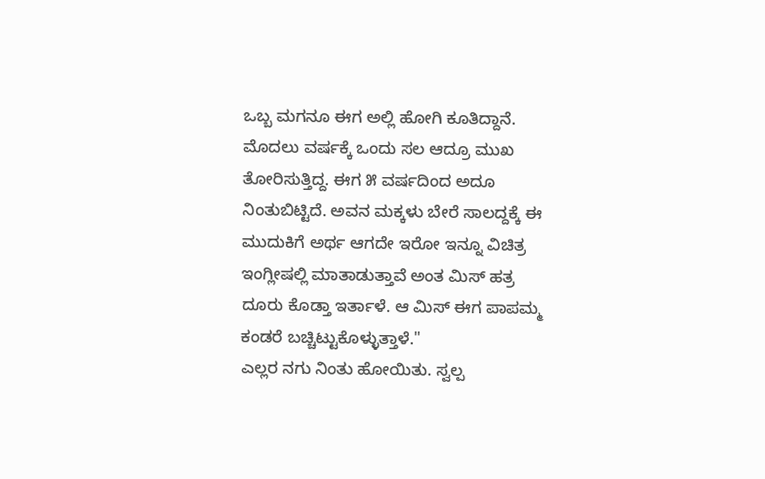ಒಬ್ಬ ಮಗನೂ ಈಗ ಅಲ್ಲಿ ಹೋಗಿ ಕೂತಿದ್ದಾನೆ. ಮೊದಲು ವರ್ಷಕ್ಕೆ ಒಂದು ಸಲ ಆದ್ರೂ ಮುಖ ತೋರಿಸುತ್ತಿದ್ದ. ಈಗ ೫ ವರ್ಷದಿಂದ ಅದೂ ನಿಂತುಬಿಟ್ಟಿದೆ. ಅವನ ಮಕ್ಕಳು ಬೇರೆ ಸಾಲದ್ದಕ್ಕೆ ಈ ಮುದುಕಿಗೆ ಅರ್ಥ ಆಗದೇ ಇರೋ ಇನ್ನೂ ವಿಚಿತ್ರ ಇಂಗ್ಲೀಷಲ್ಲಿ ಮಾತಾಡುತ್ತಾವೆ ಅಂತ ಮಿಸ್ ಹತ್ರ ದೂರು ಕೊಡ್ತಾ ಇರ್ತಾಳೆ. ಆ ಮಿಸ್ ಈಗ ಪಾಪಮ್ಮ ಕಂಡರೆ ಬಚ್ಚಿಟ್ಟುಕೊಳ್ಳುತ್ತಾಳೆ."
ಎಲ್ಲರ ನಗು ನಿಂತು ಹೋಯಿತು. ಸ್ವಲ್ಪ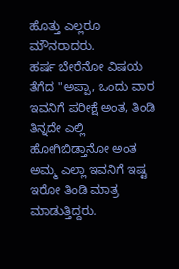ಹೊತ್ತು ಎಲ್ಲರೂ ಮೌನರಾದರು.
ಹರ್ಷ ಬೇರೆನೋ ವಿಷಯ ತೆಗೆದ "ಅಪ್ಪಾ, ಒಂದು ವಾರ ಇವನಿಗೆ ಪರೀಕ್ಷೆ ಅಂತ, ತಿಂಡಿ ತಿನ್ನದೇ ಎಲ್ಲಿ ಹೋಗಿಬಿಡ್ತಾನೋ ಅಂತ ಅಮ್ಮ ಎಲ್ಲಾ ಇವನಿಗೆ ಇಷ್ಟ ಇರೋ ತಿಂಡಿ ಮಾತ್ರ ಮಾಡುತ್ತಿದ್ದರು.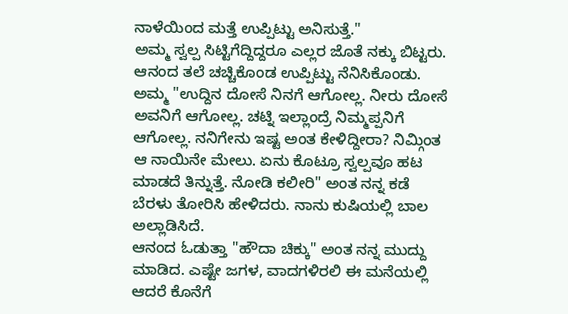ನಾಳೆಯಿಂದ ಮತ್ತೆ ಉಪ್ಪಿಟ್ಟು ಅನಿಸುತ್ತೆ."
ಅಮ್ಮ ಸ್ವಲ್ಪ ಸಿಟ್ಟಿಗೆದ್ದಿದ್ದರೂ ಎಲ್ಲರ ಜೊತೆ ನಕ್ಕು ಬಿಟ್ಟರು. ಆನಂದ ತಲೆ ಚಚ್ಚಿಕೊಂಡ ಉಪ್ಪಿಟ್ಟು ನೆನಿಸಿಕೊಂಡು.
ಅಮ್ಮ "ಉದ್ದಿನ ದೋಸೆ ನಿನಗೆ ಆಗೋಲ್ಲ. ನೀರು ದೋಸೆ ಅವನಿಗೆ ಆಗೋಲ್ಲ. ಚಟ್ನಿ ಇಲ್ಲಾಂದ್ರೆ ನಿಮ್ಮಪ್ಪನಿಗೆ ಆಗೋಲ್ಲ. ನನಿಗೇನು ಇಷ್ಟ ಅಂತ ಕೇಳಿದ್ದೀರಾ? ನಿಮ್ಗಿಂತ ಆ ನಾಯಿನೇ ಮೇಲು. ಏನು ಕೊಟ್ರೂ ಸ್ವಲ್ಪವೂ ಹಟ ಮಾಡದೆ ತಿನ್ನುತ್ತೆ. ನೋಡಿ ಕಲೀರಿ" ಅಂತ ನನ್ನ ಕಡೆ ಬೆರಳು ತೋರಿಸಿ ಹೇಳಿದರು. ನಾನು ಕುಷಿಯಲ್ಲಿ ಬಾಲ ಅಲ್ಲಾಡಿಸಿದೆ.
ಆನಂದ ಓಡುತ್ತಾ "ಹೌದಾ ಚಿಕ್ಕು" ಅಂತ ನನ್ನ ಮುದ್ದು ಮಾಡಿದ. ಎಷ್ಟೇ ಜಗಳ, ವಾದಗಳಿರಲಿ ಈ ಮನೆಯಲ್ಲಿ ಆದರೆ ಕೊನೆಗೆ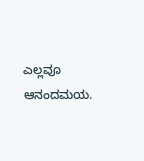ಎಲ್ಲವೂ ಆನಂದಮಯ.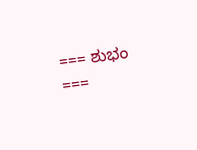=== ಶುಭಂ ===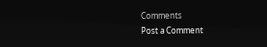Comments
Post a Comment